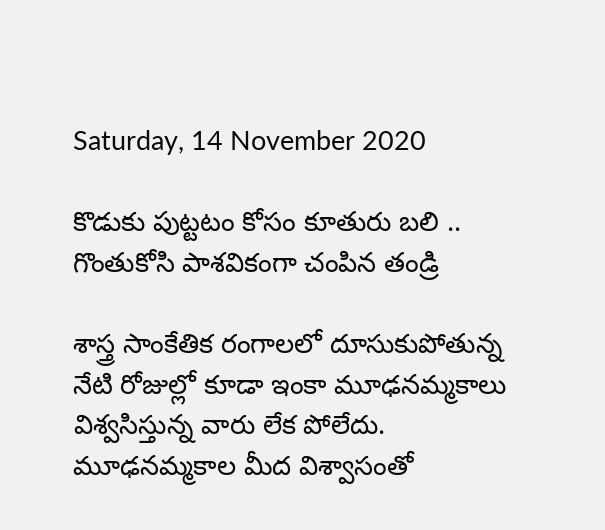Saturday, 14 November 2020

కొడుకు పుట్టటం కోసం కూతురు బలి .. గొంతుకోసి పాశవికంగా చంపిన తండ్రి

శాస్త్ర సాంకేతిక రంగాలలో దూసుకుపోతున్న నేటి రోజుల్లో కూడా ఇంకా మూఢనమ్మకాలు విశ్వసిస్తున్న వారు లేక పోలేదు. మూఢనమ్మకాల మీద విశ్వాసంతో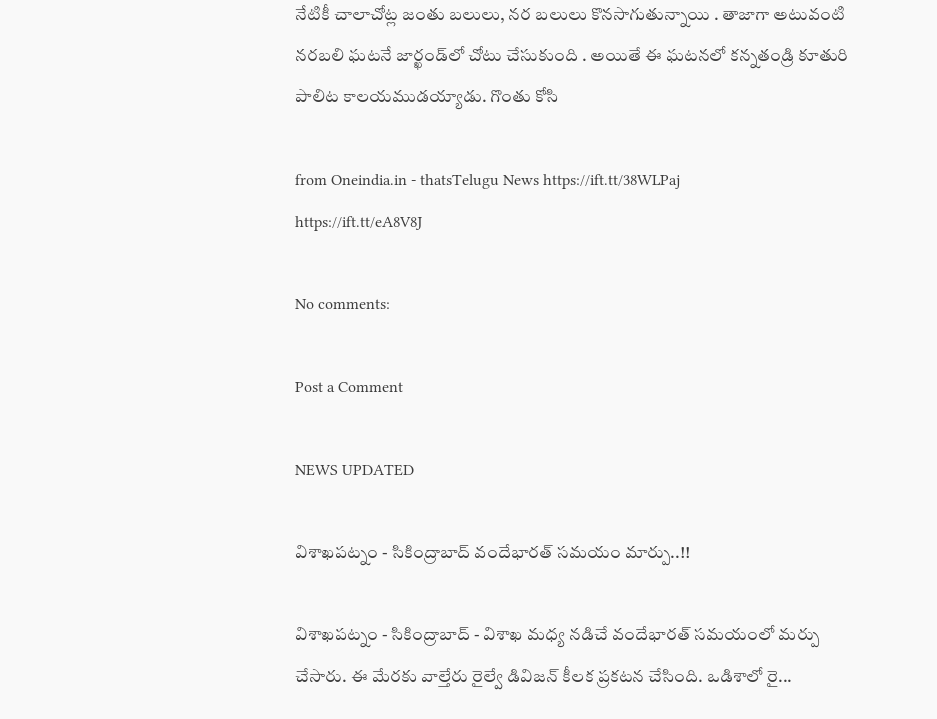నేటికీ చాలాచోట్ల జంతు బలులు, నర బలులు కొనసాగుతున్నాయి . తాజాగా అటువంటి నరబలి ఘటనే జార్ఖండ్‌లో చోటు చేసుకుంది . అయితే ఈ ఘటనలో కన్నతండ్రి కూతురి పాలిట కాలయముడయ్యాడు. గొంతు కోసి

from Oneindia.in - thatsTelugu News https://ift.tt/38WLPaj
https://ift.tt/eA8V8J

No comments:

Post a Comment

NEWS UPDATED

విశాఖపట్నం - సికింద్రాబాద్ వందేభారత్ సమయం మార్పు..!!

విశాఖపట్నం - సికింద్రాబాద్ - విశాఖ మధ్య నడిచే వందేభారత్ సమయంలో మర్పు చేసారు. ఈ మేరకు వాల్తేరు రైల్వే డివిజన్ కీలక ప్రకటన చేసింది. ఒడిశాలో రై...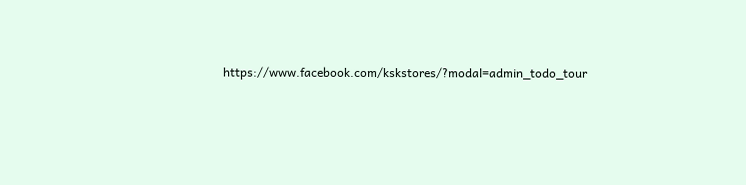https://www.facebook.com/kskstores/?modal=admin_todo_tour